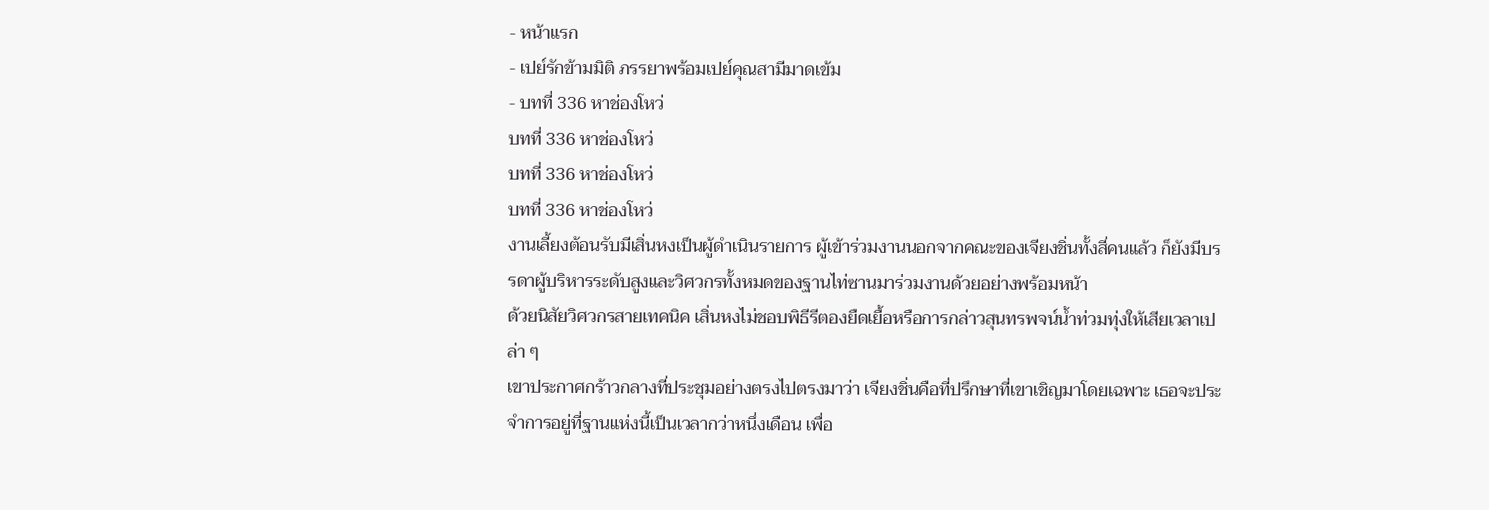- หน้าแรก
- เปย์รักข้ามมิติ ภรรยาพร้อมเปย์คุณสามีมาดเข้ม
- บทที่ 336 หาช่องโหว่
บทที่ 336 หาช่องโหว่
บทที่ 336 หาช่องโหว่
บทที่ 336 หาช่องโหว่
งานเลี้ยงต้อนรับมีเสิ่นหงเป็นผู้ดำเนินรายการ ผู้เข้าร่วมงานนอกจากคณะของเจียงชิ่นทั้งสี่คนแล้ว ก็ยังมีบรรดาผู้บริหารระดับสูงและวิศวกรทั้งหมดของฐานไท่ซานมาร่วมงานด้วยอย่างพร้อมหน้า
ด้วยนิสัยวิศวกรสายเทคนิค เสิ่นหงไม่ชอบพิธีรีตองยืดเยื้อหรือการกล่าวสุนทรพจน์น้ำท่วมทุ่งให้เสียเวลาเปล่า ๆ
เขาประกาศกร้าวกลางที่ประชุมอย่างตรงไปตรงมาว่า เจียงชิ่นคือที่ปรึกษาที่เขาเชิญมาโดยเฉพาะ เธอจะประจำการอยู่ที่ฐานแห่งนี้เป็นเวลากว่าหนึ่งเดือน เพื่อ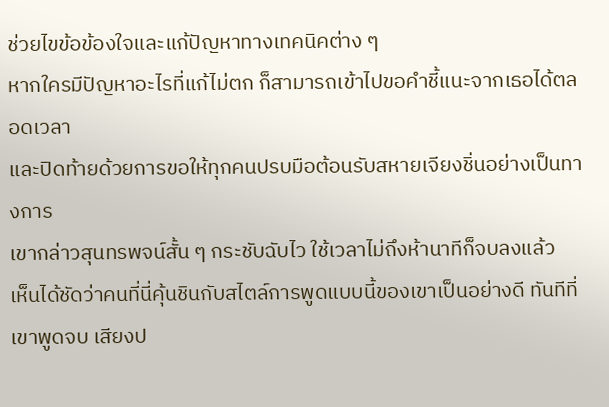ช่วยไขข้อข้องใจและแก้ปัญหาทางเทคนิคต่าง ๆ
หากใครมีปัญหาอะไรที่แก้ไม่ตก ก็สามารถเข้าไปขอคำชี้แนะจากเธอได้ตลอดเวลา
และปิดท้ายด้วยการขอให้ทุกคนปรบมือต้อนรับสหายเจียงชิ่นอย่างเป็นทางการ
เขากล่าวสุนทรพจน์สั้น ๆ กระชับฉับไว ใช้เวลาไม่ถึงห้านาทีก็จบลงแล้ว
เห็นได้ชัดว่าคนที่นี่คุ้นชินกับสไตล์การพูดแบบนี้ของเขาเป็นอย่างดี ทันทีที่เขาพูดจบ เสียงป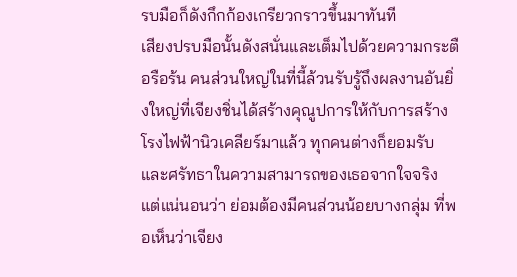รบมือก็ดังกึกก้องเกรียวกราวขึ้นมาทันที
เสียงปรบมือนั้นดังสนั่นและเต็มไปด้วยความกระตือรือร้น คนส่วนใหญ่ในที่นี้ล้วนรับรู้ถึงผลงานอันยิ่งใหญ่ที่เจียงชิ่นได้สร้างคุณูปการให้กับการสร้างโรงไฟฟ้านิวเคลียร์มาแล้ว ทุกคนต่างก็ยอมรับและศรัทธาในความสามารถของเธอจากใจจริง
แต่แน่นอนว่า ย่อมต้องมีคนส่วนน้อยบางกลุ่ม ที่พอเห็นว่าเจียง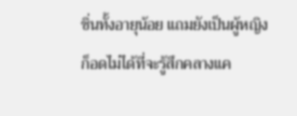ชิ่นทั้งอายุน้อย แถมยังเป็นผู้หญิง ก็อดไม่ได้ที่จะรู้สึกคลางแค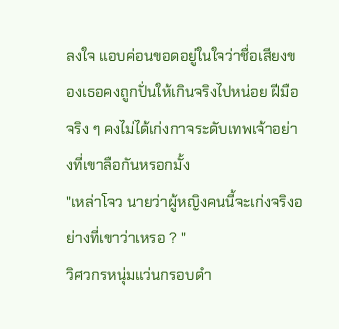ลงใจ แอบค่อนขอดอยู่ในใจว่าชื่อเสียงของเธอคงถูกปั่นให้เกินจริงไปหน่อย ฝีมือจริง ๆ คงไม่ได้เก่งกาจระดับเทพเจ้าอย่างที่เขาลือกันหรอกมั้ง
"เหล่าโจว นายว่าผู้หญิงคนนี้จะเก่งจริงอย่างที่เขาว่าเหรอ ? "
วิศวกรหนุ่มแว่นกรอบดำ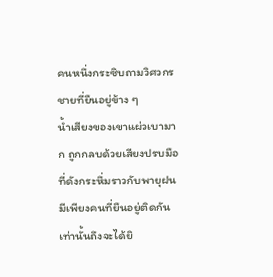คนหนึ่งกระซิบถามวิศวกรชายที่ยืนอยู่ข้าง ๆ
น้ำเสียงของเขาแผ่วเบามาก ถูกกลบด้วยเสียงปรบมือที่ดังกระหึ่มราวกับพายุฝน มีเพียงคนที่ยืนอยู่ติดกันเท่านั้นถึงจะได้ยิ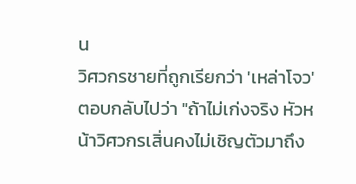น
วิศวกรชายที่ถูกเรียกว่า 'เหล่าโจว' ตอบกลับไปว่า "ถ้าไม่เก่งจริง หัวหน้าวิศวกรเสิ่นคงไม่เชิญตัวมาถึง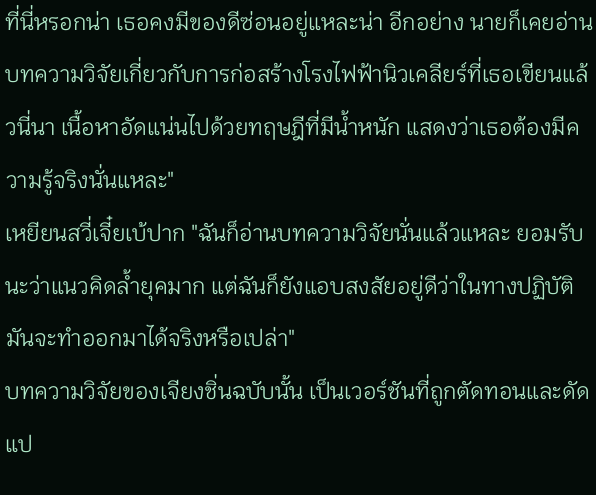ที่นี่หรอกน่า เธอคงมีของดีซ่อนอยู่แหละน่า อีกอย่าง นายก็เคยอ่านบทความวิจัยเกี่ยวกับการก่อสร้างโรงไฟฟ้านิวเคลียร์ที่เธอเขียนแล้วนี่นา เนื้อหาอัดแน่นไปด้วยทฤษฎีที่มีน้ำหนัก แสดงว่าเธอต้องมีความรู้จริงนั่นแหละ"
เหยียนสวี่เจี๋ยเบ้ปาก "ฉันก็อ่านบทความวิจัยนั่นแล้วแหละ ยอมรับนะว่าแนวคิดล้ำยุคมาก แต่ฉันก็ยังแอบสงสัยอยู่ดีว่าในทางปฏิบัติมันจะทำออกมาได้จริงหรือเปล่า"
บทความวิจัยของเจียงชิ่นฉบับนั้น เป็นเวอร์ชันที่ถูกตัดทอนและดัดแป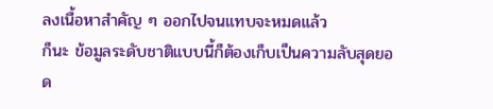ลงเนื้อหาสำคัญ ๆ ออกไปจนแทบจะหมดแล้ว
ก็นะ ข้อมูลระดับชาติแบบนี้ก็ต้องเก็บเป็นความลับสุดยอด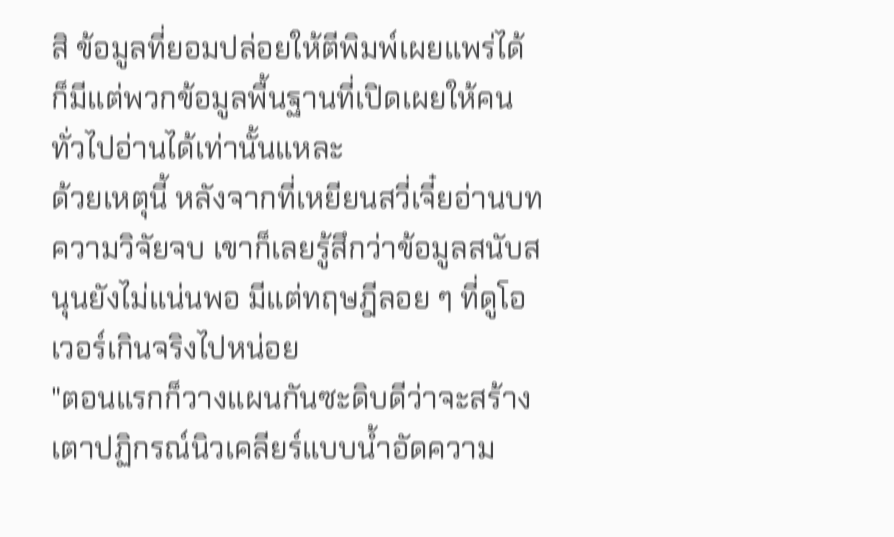สิ ข้อมูลที่ยอมปล่อยให้ตีพิมพ์เผยแพร่ได้ ก็มีแต่พวกข้อมูลพื้นฐานที่เปิดเผยให้คนทั่วไปอ่านได้เท่านั้นแหละ
ด้วยเหตุนี้ หลังจากที่เหยียนสวี่เจี๋ยอ่านบทความวิจัยจบ เขาก็เลยรู้สึกว่าข้อมูลสนับสนุนยังไม่แน่นพอ มีแต่ทฤษฎีลอย ๆ ที่ดูโอเวอร์เกินจริงไปหน่อย
"ตอนแรกก็วางแผนกันซะดิบดีว่าจะสร้างเตาปฏิกรณ์นิวเคลียร์แบบน้ำอัดความ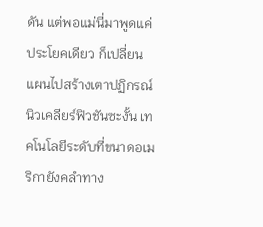ดัน แต่พอแม่นี่มาพูดแค่ประโยคเดียว ก็เปลี่ยนแผนไปสร้างเตาปฏิกรณ์นิวเคลียร์ฟิวชันซะงั้น เทคโนโลยีระดับที่ขนาดอเมริกายังคลำทาง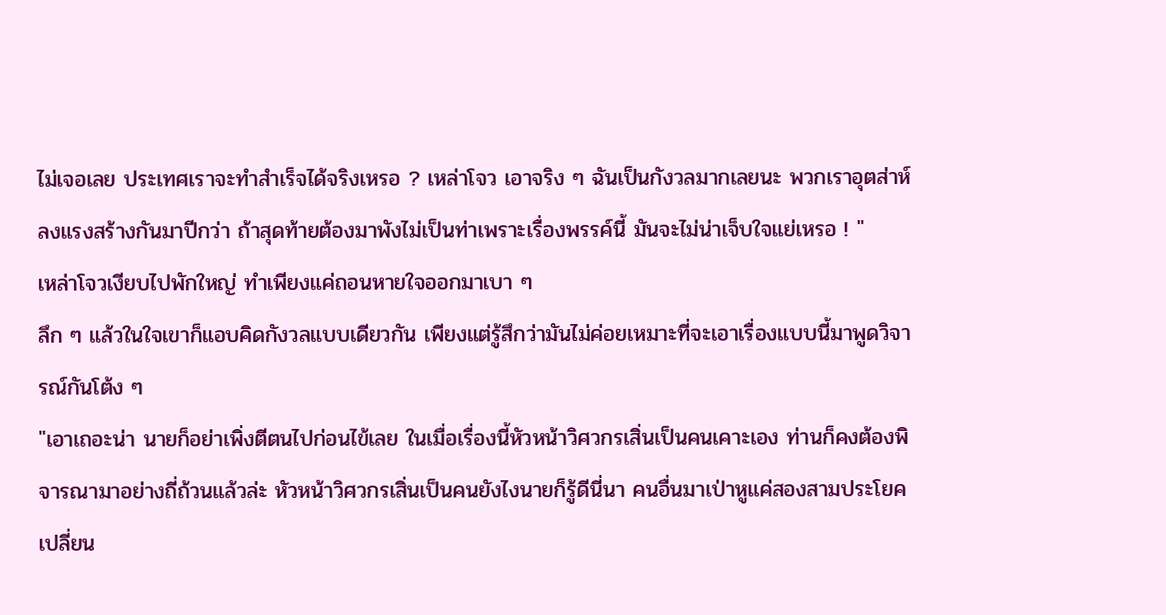ไม่เจอเลย ประเทศเราจะทำสำเร็จได้จริงเหรอ ? เหล่าโจว เอาจริง ๆ ฉันเป็นกังวลมากเลยนะ พวกเราอุตส่าห์ลงแรงสร้างกันมาปีกว่า ถ้าสุดท้ายต้องมาพังไม่เป็นท่าเพราะเรื่องพรรค์นี้ มันจะไม่น่าเจ็บใจแย่เหรอ ! "
เหล่าโจวเงียบไปพักใหญ่ ทำเพียงแค่ถอนหายใจออกมาเบา ๆ
ลึก ๆ แล้วในใจเขาก็แอบคิดกังวลแบบเดียวกัน เพียงแต่รู้สึกว่ามันไม่ค่อยเหมาะที่จะเอาเรื่องแบบนี้มาพูดวิจารณ์กันโต้ง ๆ
"เอาเถอะน่า นายก็อย่าเพิ่งตีตนไปก่อนไข้เลย ในเมื่อเรื่องนี้หัวหน้าวิศวกรเสิ่นเป็นคนเคาะเอง ท่านก็คงต้องพิจารณามาอย่างถี่ถ้วนแล้วล่ะ หัวหน้าวิศวกรเสิ่นเป็นคนยังไงนายก็รู้ดีนี่นา คนอื่นมาเป่าหูแค่สองสามประโยค เปลี่ยน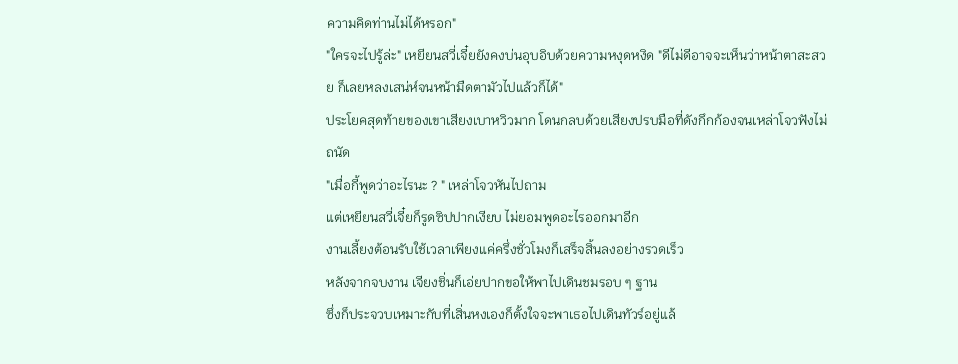ความคิดท่านไม่ได้หรอก"
"ใครจะไปรู้ล่ะ" เหยียนสวี่เจี๋ยยังคงบ่นอุบอิบด้วยความหงุดหงิด "ดีไม่ดีอาจจะเห็นว่าหน้าตาสะสวย ก็เลยหลงเสน่ห์จนหน้ามืดตามัวไปแล้วก็ได้"
ประโยคสุดท้ายของเขาเสียงเบาหวิวมาก โดนกลบด้วยเสียงปรบมือที่ดังกึกก้องจนเหล่าโจวฟังไม่ถนัด
"เมื่อกี้พูดว่าอะไรนะ ? " เหล่าโจวหันไปถาม
แต่เหยียนสวี่เจี๋ยก็รูดซิปปากเงียบ ไม่ยอมพูดอะไรออกมาอีก
งานเลี้ยงต้อนรับใช้เวลาเพียงแค่ครึ่งชั่วโมงก็เสร็จสิ้นลงอย่างรวดเร็ว
หลังจากจบงาน เจียงชิ่นก็เอ่ยปากขอให้พาไปเดินชมรอบ ๆ ฐาน
ซึ่งก็ประจวบเหมาะกับที่เสิ่นหงเองก็ตั้งใจจะพาเธอไปเดินทัวร์อยู่แล้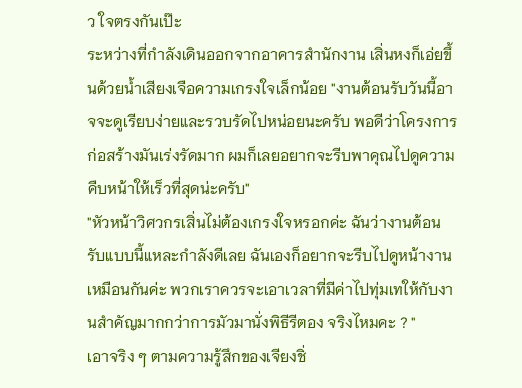ว ใจตรงกันเป๊ะ
ระหว่างที่กำลังเดินออกจากอาคารสำนักงาน เสิ่นหงก็เอ่ยขึ้นด้วยน้ำเสียงเจือความเกรงใจเล็กน้อย "งานต้อนรับวันนี้อาจจะดูเรียบง่ายและรวบรัดไปหน่อยนะครับ พอดีว่าโครงการก่อสร้างมันเร่งรัดมาก ผมก็เลยอยากจะรีบพาคุณไปดูความคืบหน้าให้เร็วที่สุดน่ะครับ"
"หัวหน้าวิศวกรเสิ่นไม่ต้องเกรงใจหรอกค่ะ ฉันว่างานต้อนรับแบบนี้แหละกำลังดีเลย ฉันเองก็อยากจะรีบไปดูหน้างานเหมือนกันค่ะ พวกเราควรจะเอาเวลาที่มีค่าไปทุ่มเทให้กับงานสำคัญมากกว่าการมัวมานั่งพิธีรีตอง จริงไหมคะ ? "
เอาจริง ๆ ตามความรู้สึกของเจียงชิ่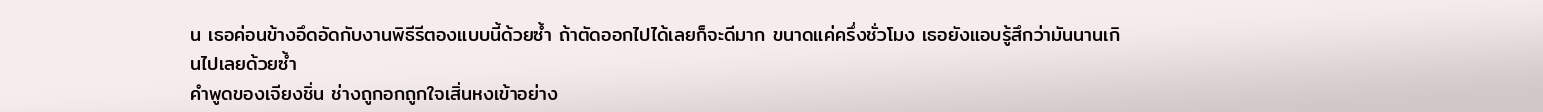น เธอค่อนข้างอึดอัดกับงานพิธีรีตองแบบนี้ด้วยซ้ำ ถ้าตัดออกไปได้เลยก็จะดีมาก ขนาดแค่ครึ่งชั่วโมง เธอยังแอบรู้สึกว่ามันนานเกินไปเลยด้วยซ้ำ
คำพูดของเจียงชิ่น ช่างถูกอกถูกใจเสิ่นหงเข้าอย่าง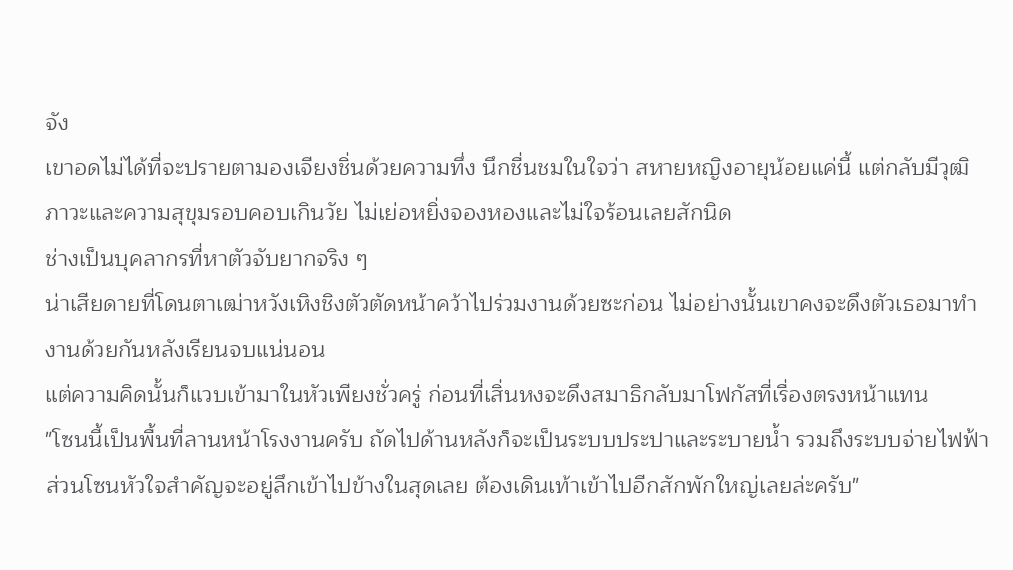จัง
เขาอดไม่ได้ที่จะปรายตามองเจียงชิ่นด้วยความทึ่ง นึกชื่นชมในใจว่า สหายหญิงอายุน้อยแค่นี้ แต่กลับมีวุฒิภาวะและความสุขุมรอบคอบเกินวัย ไม่เย่อหยิ่งจองหองและไม่ใจร้อนเลยสักนิด
ช่างเป็นบุคลากรที่หาตัวจับยากจริง ๆ
น่าเสียดายที่โดนตาเฒ่าหวังเหิงชิงตัวตัดหน้าคว้าไปร่วมงานด้วยซะก่อน ไม่อย่างนั้นเขาคงจะดึงตัวเธอมาทำงานด้วยกันหลังเรียนจบแน่นอน
แต่ความคิดนั้นก็แวบเข้ามาในหัวเพียงชั่วครู่ ก่อนที่เสิ่นหงจะดึงสมาธิกลับมาโฟกัสที่เรื่องตรงหน้าแทน
"โซนนี้เป็นพื้นที่ลานหน้าโรงงานครับ ถัดไปด้านหลังก็จะเป็นระบบประปาและระบายน้ำ รวมถึงระบบจ่ายไฟฟ้า ส่วนโซนหัวใจสำคัญจะอยู่ลึกเข้าไปข้างในสุดเลย ต้องเดินเท้าเข้าไปอีกสักพักใหญ่เลยล่ะครับ"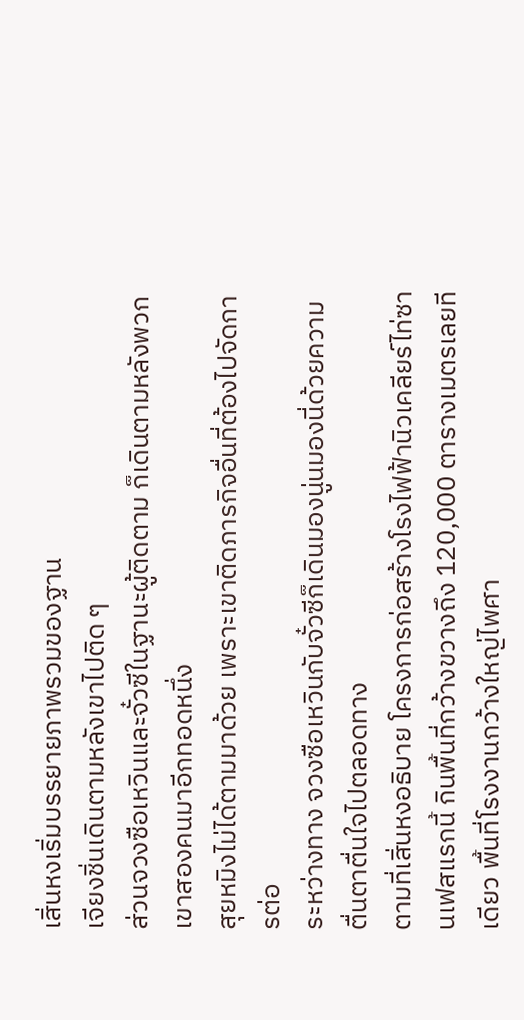เสิ่นหงเริ่มบรรยายภาพรวมของฐาน
เจียงชิ่นเดินตามหลังเขาไปติด ๆ
ส่วนจวงซือเหวินและจั๋วซีในฐานะผู้ติดตาม ก็เดินตามหลังพวกเขาสองคนมาอีกทอดหนึ่ง
สุยหมิงไม่ได้ตามมาด้วย เพราะเขาติดภารกิจอื่นที่ต้องไปจัดการต่อ
ระหว่างทาง จวงซือเหวินกับจั๋วซีก็เดินมองนู่นมองนี่ด้วยความตื่นตาตื่นใจไปตลอดทาง
ตามที่เสิ่นหงอธิบาย โครงการก่อสร้างโรงไฟฟ้านิวเคลียร์ไท่ซานเฟสแรกนี้ กินพื้นที่กว้างขวางถึง 120,000 ตารางเมตรเลยทีเดียว พื้นที่โรงงานกว้างใหญ่ไพศา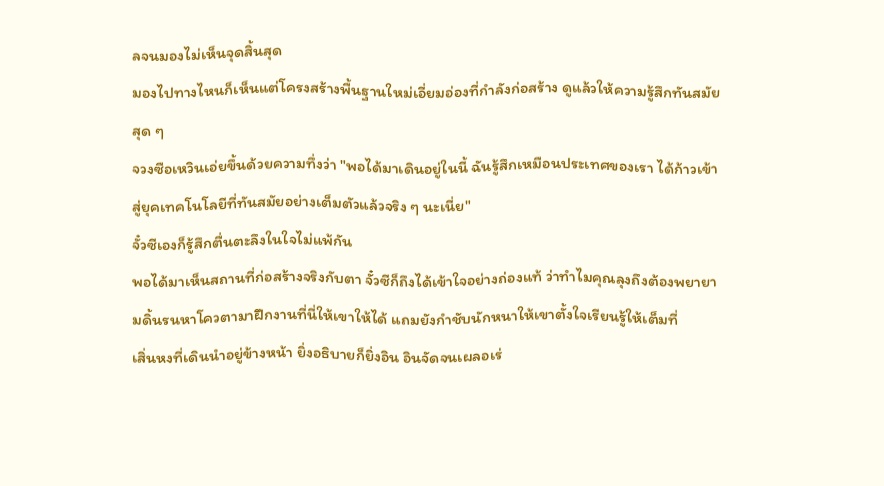ลจนมองไม่เห็นจุดสิ้นสุด
มองไปทางไหนก็เห็นแต่โครงสร้างพื้นฐานใหม่เอี่ยมอ่องที่กำลังก่อสร้าง ดูแล้วให้ความรู้สึกทันสมัยสุด ๆ
จวงซือเหวินเอ่ยขึ้นด้วยความทึ่งว่า "พอได้มาเดินอยู่ในนี้ ฉันรู้สึกเหมือนประเทศของเรา ได้ก้าวเข้าสู่ยุคเทคโนโลยีที่ทันสมัยอย่างเต็มตัวแล้วจริง ๆ นะเนี่ย"
จั๋วซีเองก็รู้สึกตื่นตะลึงในใจไม่แพ้กัน
พอได้มาเห็นสถานที่ก่อสร้างจริงกับตา จั๋วซีก็ถึงได้เข้าใจอย่างถ่องแท้ ว่าทำไมคุณลุงถึงต้องพยายามดิ้นรนหาโควตามาฝึกงานที่นี่ให้เขาให้ได้ แถมยังกำชับนักหนาให้เขาตั้งใจเรียนรู้ให้เต็มที่
เสิ่นหงที่เดินนำอยู่ข้างหน้า ยิ่งอธิบายก็ยิ่งอิน อินจัดจนเผลอเร่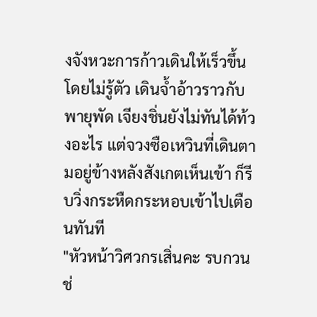งจังหวะการก้าวเดินให้เร็วขึ้นโดยไม่รู้ตัว เดินจ้ำอ้าวราวกับพายุพัด เจียงชิ่นยังไม่ทันได้ท้วงอะไร แต่จวงซือเหวินที่เดินตามอยู่ข้างหลังสังเกตเห็นเข้า ก็รีบวิ่งกระหืดกระหอบเข้าไปเตือนทันที
"หัวหน้าวิศวกรเสิ่นคะ รบกวนช่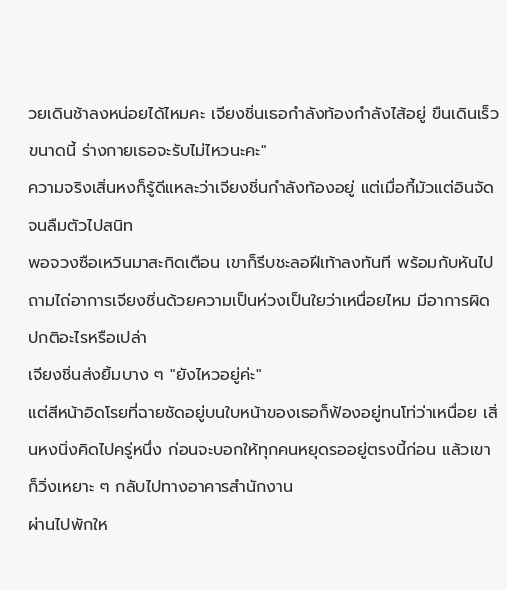วยเดินช้าลงหน่อยได้ไหมคะ เจียงชิ่นเธอกำลังท้องกำลังไส้อยู่ ขืนเดินเร็วขนาดนี้ ร่างกายเธอจะรับไม่ไหวนะคะ"
ความจริงเสิ่นหงก็รู้ดีแหละว่าเจียงชิ่นกำลังท้องอยู่ แต่เมื่อกี้มัวแต่อินจัดจนลืมตัวไปสนิท
พอจวงซือเหวินมาสะกิดเตือน เขาก็รีบชะลอฝีเท้าลงทันที พร้อมกับหันไปถามไถ่อาการเจียงชิ่นด้วยความเป็นห่วงเป็นใยว่าเหนื่อยไหม มีอาการผิดปกติอะไรหรือเปล่า
เจียงชิ่นส่งยิ้มบาง ๆ "ยังไหวอยู่ค่ะ"
แต่สีหน้าอิดโรยที่ฉายชัดอยู่บนใบหน้าของเธอก็ฟ้องอยู่ทนโท่ว่าเหนื่อย เสิ่นหงนิ่งคิดไปครู่หนึ่ง ก่อนจะบอกให้ทุกคนหยุดรออยู่ตรงนี้ก่อน แล้วเขาก็วิ่งเหยาะ ๆ กลับไปทางอาคารสำนักงาน
ผ่านไปพักให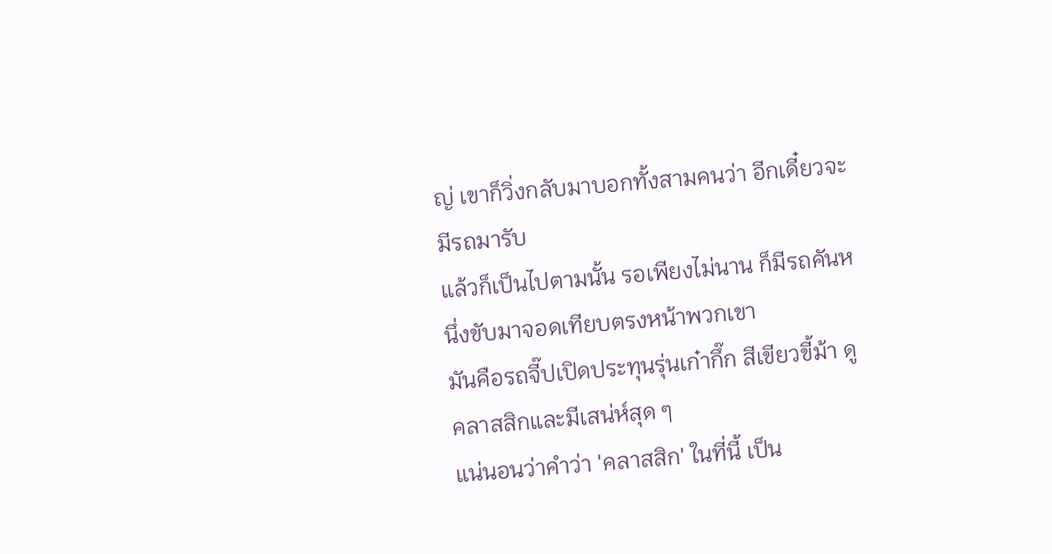ญ่ เขาก็วิ่งกลับมาบอกทั้งสามคนว่า อีกเดี๋ยวจะมีรถมารับ
แล้วก็เป็นไปตามนั้น รอเพียงไม่นาน ก็มีรถคันหนึ่งขับมาจอดเทียบตรงหน้าพวกเขา
มันคือรถจี๊ปเปิดประทุนรุ่นเก๋ากึ๊ก สีเขียวขี้ม้า ดูคลาสสิกและมีเสน่ห์สุด ๆ
แน่นอนว่าคำว่า 'คลาสสิก' ในที่นี้ เป็น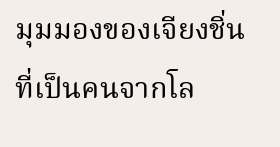มุมมองของเจียงชิ่นที่เป็นคนจากโล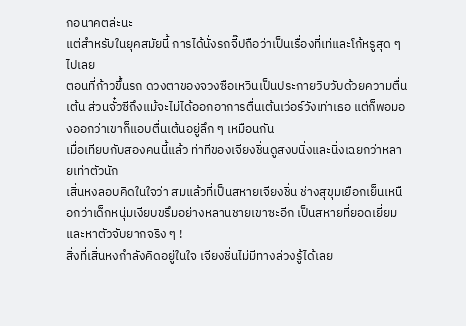กอนาคตล่ะนะ
แต่สำหรับในยุคสมัยนี้ การได้นั่งรถจี๊ปถือว่าเป็นเรื่องที่เท่และโก้หรูสุด ๆ ไปเลย
ตอนที่ก้าวขึ้นรถ ดวงตาของจวงซือเหวินเป็นประกายวิบวับด้วยความตื่นเต้น ส่วนจั๋วซีถึงแม้จะไม่ได้ออกอาการตื่นเต้นเว่อร์วังเท่าเธอ แต่ก็พอมองออกว่าเขาก็แอบตื่นเต้นอยู่ลึก ๆ เหมือนกัน
เมื่อเทียบกับสองคนนี้แล้ว ท่าทีของเจียงชิ่นดูสงบนิ่งและนิ่งเฉยกว่าหลายเท่าตัวนัก
เสิ่นหงลอบคิดในใจว่า สมแล้วที่เป็นสหายเจียงชิ่น ช่างสุขุมเยือกเย็นเหนือกว่าเด็กหนุ่มเงียบขรึมอย่างหลานชายเขาซะอีก เป็นสหายที่ยอดเยี่ยมและหาตัวจับยากจริง ๆ !
สิ่งที่เสิ่นหงกำลังคิดอยู่ในใจ เจียงชิ่นไม่มีทางล่วงรู้ได้เลย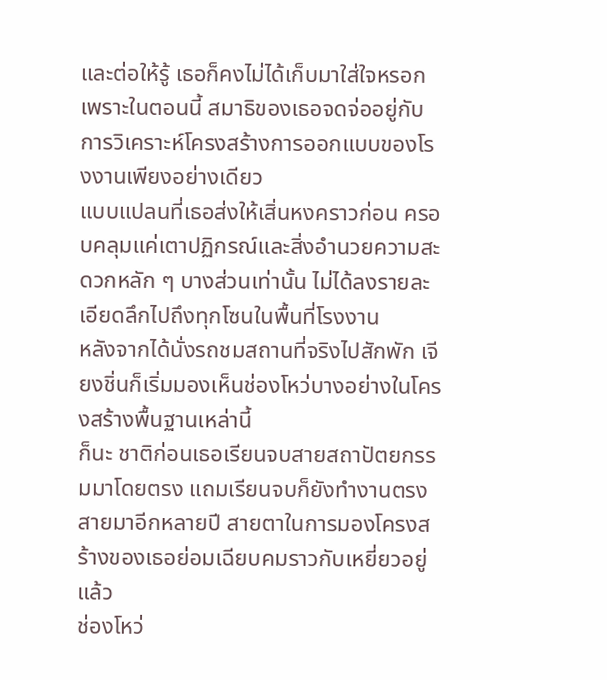และต่อให้รู้ เธอก็คงไม่ได้เก็บมาใส่ใจหรอก
เพราะในตอนนี้ สมาธิของเธอจดจ่ออยู่กับการวิเคราะห์โครงสร้างการออกแบบของโรงงานเพียงอย่างเดียว
แบบแปลนที่เธอส่งให้เสิ่นหงคราวก่อน ครอบคลุมแค่เตาปฏิกรณ์และสิ่งอำนวยความสะดวกหลัก ๆ บางส่วนเท่านั้น ไม่ได้ลงรายละเอียดลึกไปถึงทุกโซนในพื้นที่โรงงาน
หลังจากได้นั่งรถชมสถานที่จริงไปสักพัก เจียงชิ่นก็เริ่มมองเห็นช่องโหว่บางอย่างในโครงสร้างพื้นฐานเหล่านี้
ก็นะ ชาติก่อนเธอเรียนจบสายสถาปัตยกรรมมาโดยตรง แถมเรียนจบก็ยังทำงานตรงสายมาอีกหลายปี สายตาในการมองโครงสร้างของเธอย่อมเฉียบคมราวกับเหยี่ยวอยู่แล้ว
ช่องโหว่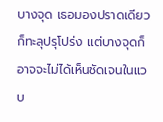บางจุด เธอมองปราดเดียวก็ทะลุปรุโปร่ง แต่บางจุดก็อาจจะไม่ได้เห็นชัดเจนในแวบ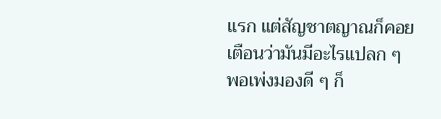แรก แต่สัญชาตญาณก็คอยเตือนว่ามันมีอะไรแปลก ๆ พอเพ่งมองดี ๆ ก็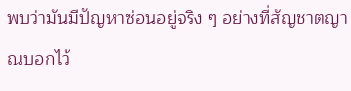พบว่ามันมีปัญหาซ่อนอยู่จริง ๆ อย่างที่สัญชาตญาณบอกไว้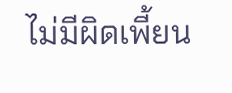ไม่มีผิดเพี้ยน